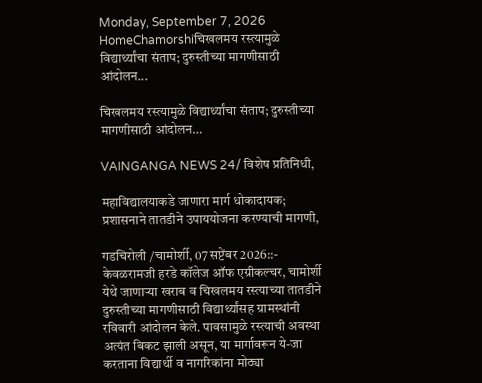Monday, September 7, 2026
HomeChamorshiचिखलमय रस्त्यामुळे विद्यार्थ्यांचा संताप; दुरुस्तीच्या मागणीसाठी आंदोलन...

चिखलमय रस्त्यामुळे विद्यार्थ्यांचा संताप; दुरुस्तीच्या मागणीसाठी आंदोलन…

VAINGANGA NEWS 24/ विशेष प्रतिनिधी,

महाविद्यालयाकडे जाणारा मार्ग धोकादायक; प्रशासनाने तातडीने उपाययोजना करण्याची मागणी,

गडचिरोली /चामोर्शी, 07 सप्टेंबर 2026::- केवळरामजी हरडे कॉलेज ऑफ एग्रीकल्चर, चामोर्शी येथे जाणाऱ्या खराब व चिखलमय रस्त्याच्या तातडीने दुरुस्तीच्या मागणीसाठी विद्यार्थ्यांसह ग्रामस्थांनी रविवारी आंदोलन केले. पावसामुळे रस्त्याची अवस्था अत्यंत बिकट झाली असून, या मार्गावरून ये-जा करताना विद्यार्थी व नागरिकांना मोठ्या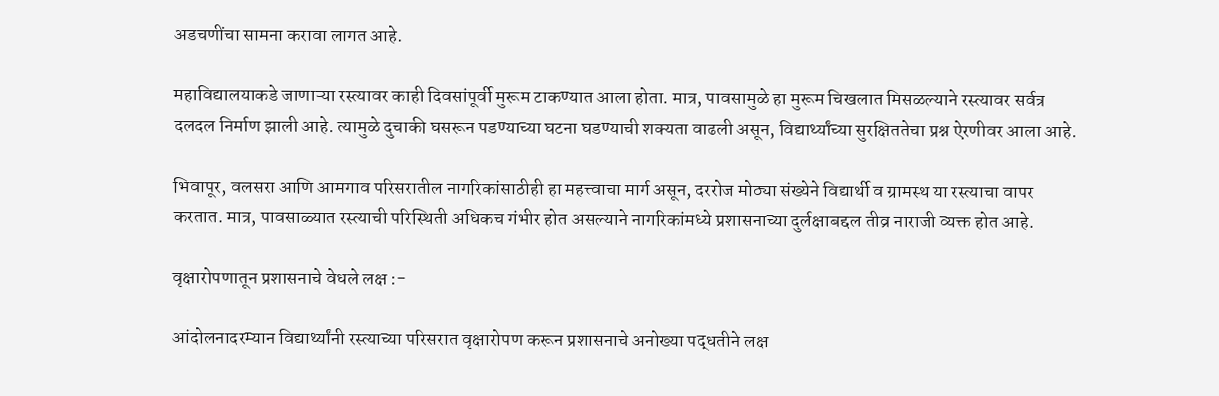अडचणींचा सामना करावा लागत आहे.

महाविद्यालयाकडे जाणाऱ्या रस्त्यावर काही दिवसांपूर्वी मुरूम टाकण्यात आला होता. मात्र, पावसामुळे हा मुरूम चिखलात मिसळल्याने रस्त्यावर सर्वत्र दलदल निर्माण झाली आहे. त्यामुळे दुचाकी घसरून पडण्याच्या घटना घडण्याची शक्यता वाढली असून, विद्यार्थ्यांच्या सुरक्षिततेचा प्रश्न ऐरणीवर आला आहे.

भिवापूर, वलसरा आणि आमगाव परिसरातील नागरिकांसाठीही हा महत्त्वाचा मार्ग असून, दररोज मोठ्या संख्येने विद्यार्थी व ग्रामस्थ या रस्त्याचा वापर करतात. मात्र, पावसाळ्यात रस्त्याची परिस्थिती अधिकच गंभीर होत असल्याने नागरिकांमध्ये प्रशासनाच्या दुर्लक्षाबद्दल तीव्र नाराजी व्यक्त होत आहे.

वृक्षारोपणातून प्रशासनाचे वेधले लक्ष :-

आंदोलनादरम्यान विद्यार्थ्यांनी रस्त्याच्या परिसरात वृक्षारोपण करून प्रशासनाचे अनोख्या पद्धतीने लक्ष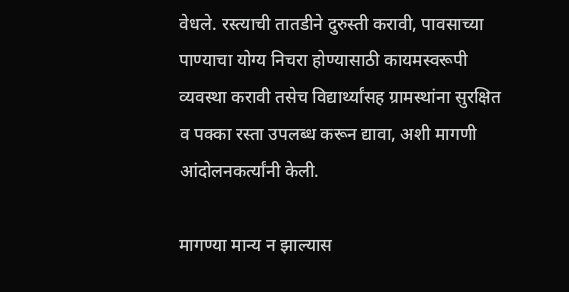वेधले. रस्त्याची तातडीने दुरुस्ती करावी, पावसाच्या पाण्याचा योग्य निचरा होण्यासाठी कायमस्वरूपी व्यवस्था करावी तसेच विद्यार्थ्यांसह ग्रामस्थांना सुरक्षित व पक्का रस्ता उपलब्ध करून द्यावा, अशी मागणी आंदोलनकर्त्यांनी केली.

मागण्या मान्य न झाल्यास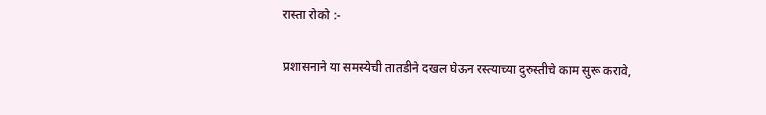रास्ता रोको :-

प्रशासनाने या समस्येची तातडीने दखल घेऊन रस्त्याच्या दुरुस्तीचे काम सुरू करावे,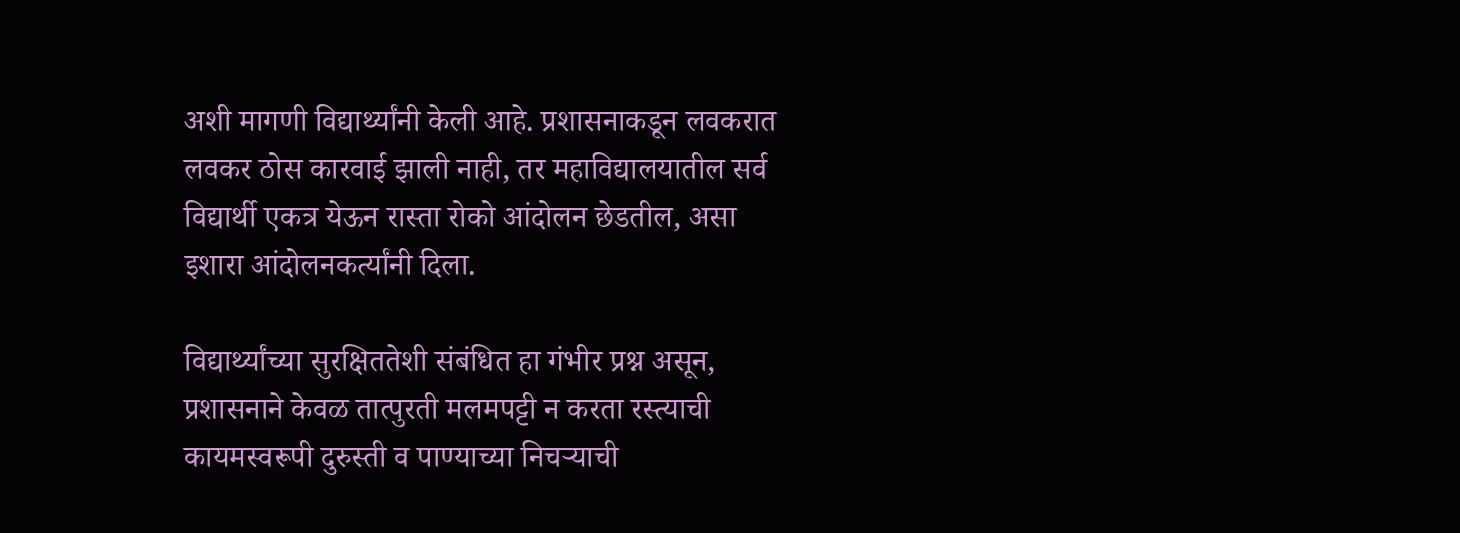अशी मागणी विद्यार्थ्यांनी केली आहे. प्रशासनाकडून लवकरात लवकर ठोस कारवाई झाली नाही, तर महाविद्यालयातील सर्व विद्यार्थी एकत्र येऊन रास्ता रोको आंदोलन छेडतील, असा इशारा आंदोलनकर्त्यांनी दिला.

विद्यार्थ्यांच्या सुरक्षिततेशी संबंधित हा गंभीर प्रश्न असून, प्रशासनाने केवळ तात्पुरती मलमपट्टी न करता रस्त्याची कायमस्वरूपी दुरुस्ती व पाण्याच्या निचऱ्याची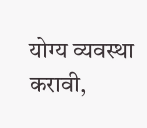योग्य व्यवस्था करावी,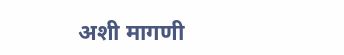अशी मागणी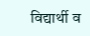विद्यार्थी व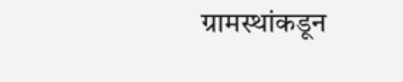ग्रामस्थांकडून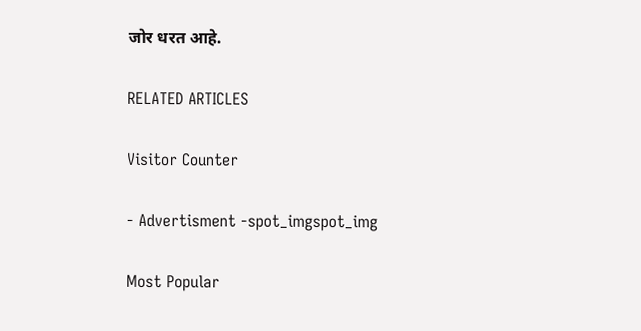जोर धरत आहे.

RELATED ARTICLES

Visitor Counter

- Advertisment -spot_imgspot_img

Most Popular